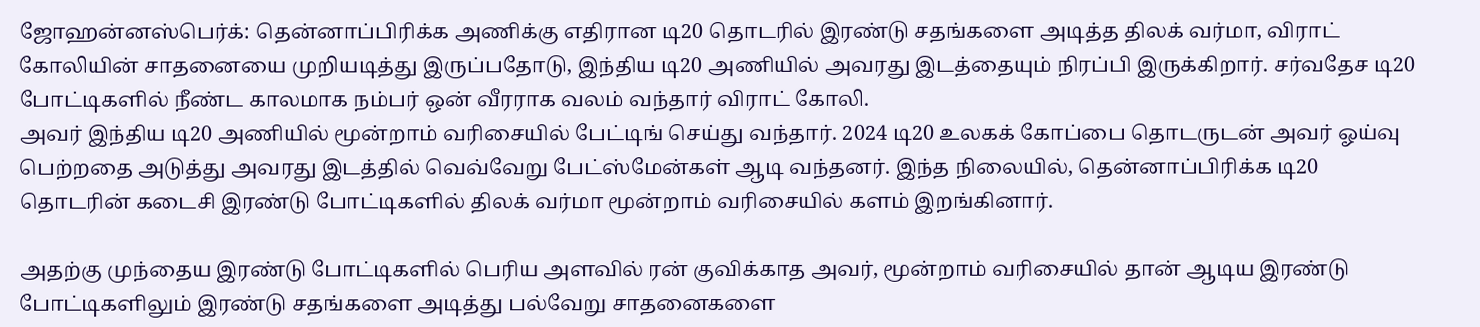ஜோஹன்னஸ்பெர்க்: தென்னாப்பிரிக்க அணிக்கு எதிரான டி20 தொடரில் இரண்டு சதங்களை அடித்த திலக் வர்மா, விராட் கோலியின் சாதனையை முறியடித்து இருப்பதோடு, இந்திய டி20 அணியில் அவரது இடத்தையும் நிரப்பி இருக்கிறார். சர்வதேச டி20 போட்டிகளில் நீண்ட காலமாக நம்பர் ஒன் வீரராக வலம் வந்தார் விராட் கோலி.
அவர் இந்திய டி20 அணியில் மூன்றாம் வரிசையில் பேட்டிங் செய்து வந்தார். 2024 டி20 உலகக் கோப்பை தொடருடன் அவர் ஓய்வு பெற்றதை அடுத்து அவரது இடத்தில் வெவ்வேறு பேட்ஸ்மேன்கள் ஆடி வந்தனர். இந்த நிலையில், தென்னாப்பிரிக்க டி20 தொடரின் கடைசி இரண்டு போட்டிகளில் திலக் வர்மா மூன்றாம் வரிசையில் களம் இறங்கினார்.

அதற்கு முந்தைய இரண்டு போட்டிகளில் பெரிய அளவில் ரன் குவிக்காத அவர், மூன்றாம் வரிசையில் தான் ஆடிய இரண்டு போட்டிகளிலும் இரண்டு சதங்களை அடித்து பல்வேறு சாதனைகளை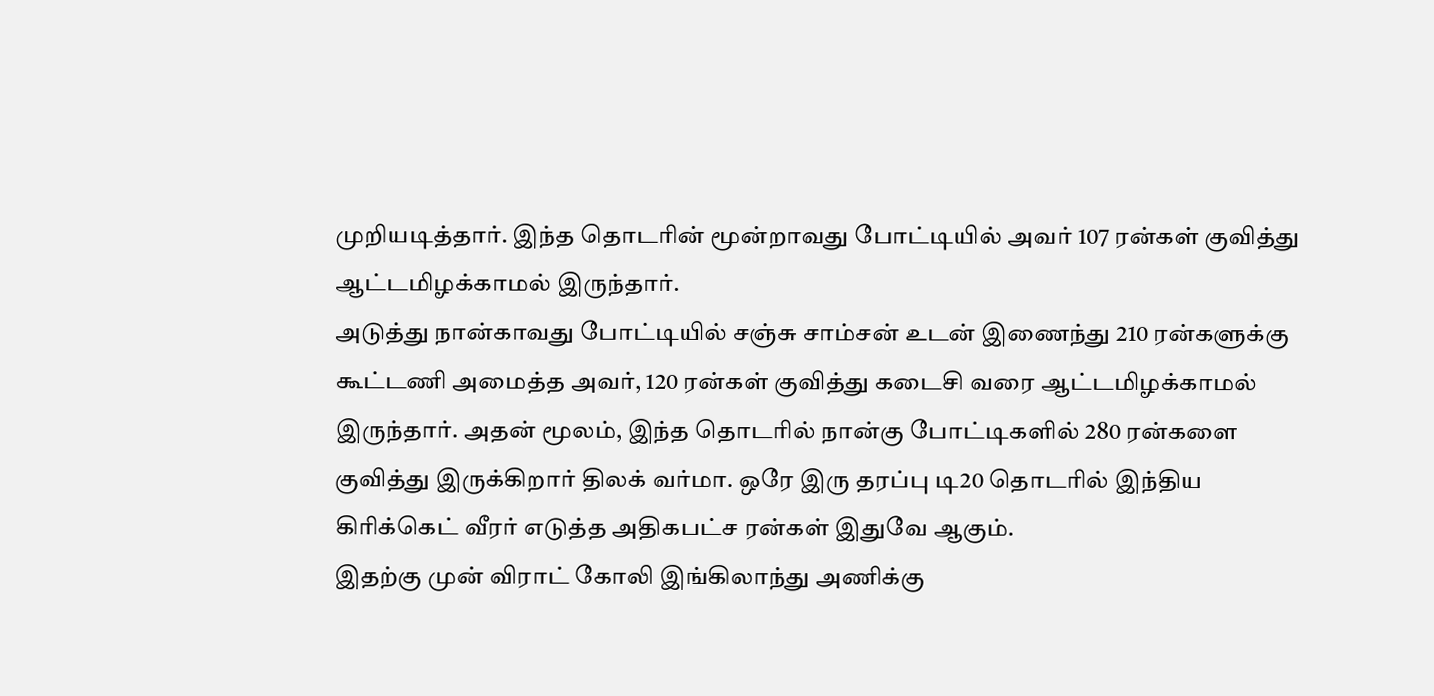முறியடித்தார். இந்த தொடரின் மூன்றாவது போட்டியில் அவர் 107 ரன்கள் குவித்து ஆட்டமிழக்காமல் இருந்தார்.
அடுத்து நான்காவது போட்டியில் சஞ்சு சாம்சன் உடன் இணைந்து 210 ரன்களுக்கு கூட்டணி அமைத்த அவர், 120 ரன்கள் குவித்து கடைசி வரை ஆட்டமிழக்காமல் இருந்தார். அதன் மூலம், இந்த தொடரில் நான்கு போட்டிகளில் 280 ரன்களை குவித்து இருக்கிறார் திலக் வர்மா. ஒரே இரு தரப்பு டி20 தொடரில் இந்திய கிரிக்கெட் வீரர் எடுத்த அதிகபட்ச ரன்கள் இதுவே ஆகும்.
இதற்கு முன் விராட் கோலி இங்கிலாந்து அணிக்கு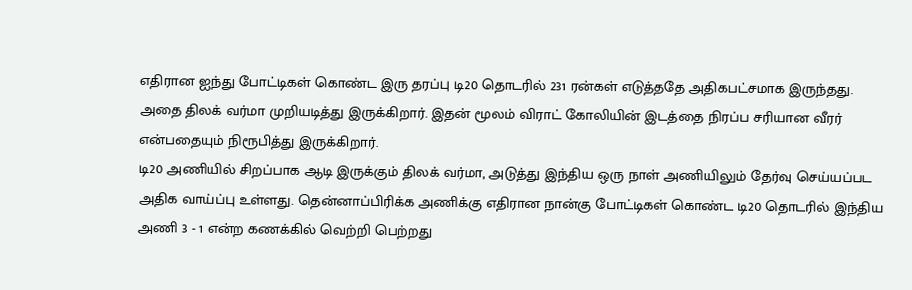எதிரான ஐந்து போட்டிகள் கொண்ட இரு தரப்பு டி20 தொடரில் 231 ரன்கள் எடுத்ததே அதிகபட்சமாக இருந்தது. அதை திலக் வர்மா முறியடித்து இருக்கிறார். இதன் மூலம் விராட் கோலியின் இடத்தை நிரப்ப சரியான வீரர் என்பதையும் நிரூபித்து இருக்கிறார்.
டி20 அணியில் சிறப்பாக ஆடி இருக்கும் திலக் வர்மா, அடுத்து இந்திய ஒரு நாள் அணியிலும் தேர்வு செய்யப்பட அதிக வாய்ப்பு உள்ளது. தென்னாப்பிரிக்க அணிக்கு எதிரான நான்கு போட்டிகள் கொண்ட டி20 தொடரில் இந்திய அணி 3 - 1 என்ற கணக்கில் வெற்றி பெற்றது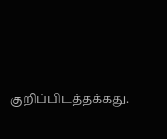குறிப்பிடத்தக்கது.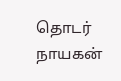தொடர் நாயகன்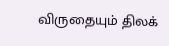விருதையும் திலக்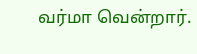வர்மா வென்றார்.